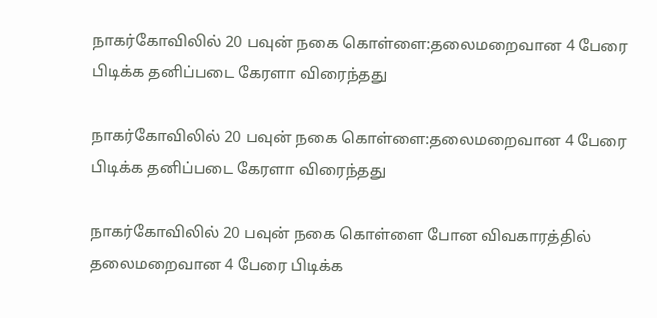நாகர்கோவிலில் 20 பவுன் நகை கொள்ளை:தலைமறைவான 4 பேரை பிடிக்க தனிப்படை கேரளா விரைந்தது

நாகர்கோவிலில் 20 பவுன் நகை கொள்ளை:தலைமறைவான 4 பேரை பிடிக்க தனிப்படை கேரளா விரைந்தது

நாகர்கோவிலில் 20 பவுன் நகை கொள்ளை போன விவகாரத்தில் தலைமறைவான 4 பேரை பிடிக்க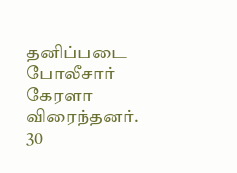தனிப்படை போலீசார் கேரளா விரைந்தனர்.
30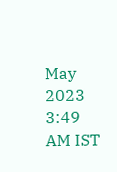May 2023 3:49 AM IST